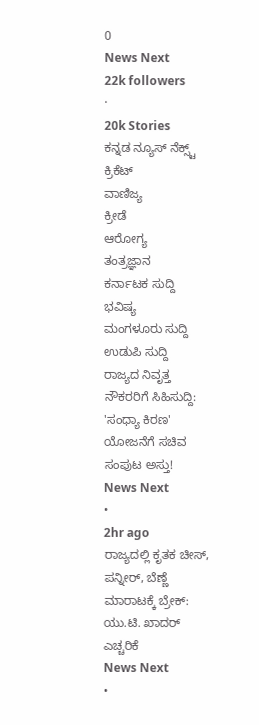0
News Next
22k followers
·
20k Stories
ಕನ್ನಡ ನ್ಯೂಸ್ ನೆಕ್ಸ್ಟ್
ಕ್ರಿಕೆಟ್
ವಾಣಿಜ್ಯ
ಕ್ರೀಡೆ
ಆರೋಗ್ಯ
ತಂತ್ರಜ್ಞಾನ
ಕರ್ನಾಟಕ ಸುದ್ದಿ
ಭವಿಷ್ಯ
ಮಂಗಳೂರು ಸುದ್ದಿ
ಉಡುಪಿ ಸುದ್ದಿ
ರಾಜ್ಯದ ನಿವೃತ್ತ ನೌಕರರಿಗೆ ಸಿಹಿಸುದ್ದಿ: 'ಸಂಧ್ಯಾ ಕಿರಣ' ಯೋಜನೆಗೆ ಸಚಿವ ಸಂಪುಟ ಅಸ್ತು!
News Next
•
2hr ago
ರಾಜ್ಯದಲ್ಲಿ ಕೃತಕ ಚೀಸ್, ಪನ್ನೀರ್, ಬೆಣ್ಣೆ ಮಾರಾಟಕ್ಕೆ ಬ್ರೇಕ್: ಯು.ಟಿ. ಖಾದರ್ ಎಚ್ಚರಿಕೆ
News Next
•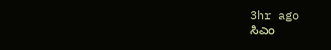3hr ago
ಸಿಎಂ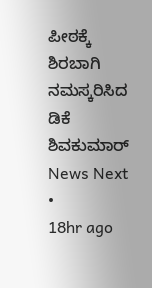ಪೀಠಕ್ಕೆ ಶಿರಬಾಗಿ ನಮಸ್ಕರಿಸಿದ ಡಿಕೆ ಶಿವಕುಮಾರ್
News Next
•
18hr ago